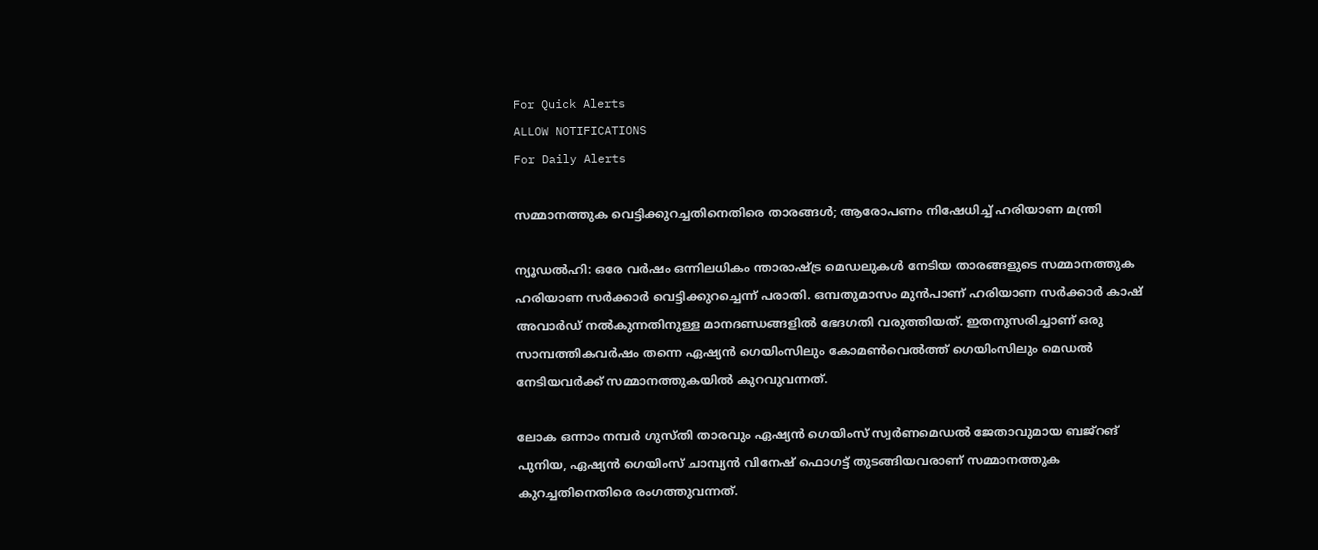For Quick Alerts
ALLOW NOTIFICATIONS
For Daily Alerts

സമ്മാനത്തുക വെട്ടിക്കുറച്ചതിനെതിരെ താരങ്ങള്‍; ആരോപണം നിഷേധിച്ച് ഹരിയാണ മന്ത്രി

ന്യൂഡല്‍ഹി: ഒരേ വര്‍ഷം ഒന്നിലധികം ന്താരാഷ്ട്ര മെഡലുകള്‍ നേടിയ താരങ്ങളുടെ സമ്മാനത്തുക ഹരിയാണ സര്‍ക്കാര്‍ വെട്ടിക്കുറച്ചെന്ന് പരാതി. ഒമ്പതുമാസം മുന്‍പാണ് ഹരിയാണ സര്‍ക്കാര്‍ കാഷ് അവാര്‍ഡ് നല്‍കുന്നതിനുള്ള മാനദണ്ഡങ്ങളില്‍ ഭേദഗതി വരുത്തിയത്. ഇതനുസരിച്ചാണ് ഒരു സാമ്പത്തികവര്‍ഷം തന്നെ ഏഷ്യന്‍ ഗെയിംസിലും കോമണ്‍വെല്‍ത്ത് ഗെയിംസിലും മെഡല്‍ നേടിയവര്‍ക്ക് സമ്മാനത്തുകയില്‍ കുറവുവന്നത്.

ലോക ഒന്നാം നമ്പര്‍ ഗുസ്തി താരവും ഏഷ്യന്‍ ഗെയിംസ് സ്വര്‍ണമെഡല്‍ ജേതാവുമായ ബജ്‌റങ് പുനിയ, ഏഷ്യന്‍ ഗെയിംസ് ചാമ്പ്യന്‍ വിനേഷ് ഫൊഗട്ട് തുടങ്ങിയവരാണ് സമ്മാനത്തുക കുറച്ചതിനെതിരെ രംഗത്തുവന്നത്.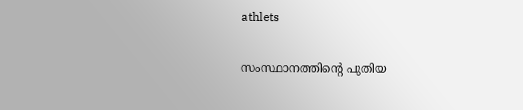athlets

സംസ്ഥാനത്തിന്റെ പുതിയ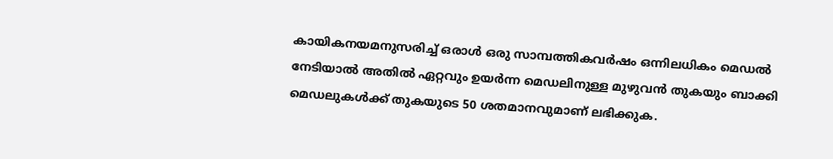കായികനയമനുസരിച്ച് ഒരാള്‍ ഒരു സാമ്പത്തികവര്‍ഷം ഒന്നിലധികം മെഡല്‍ നേടിയാല്‍ അതില്‍ ഏറ്റവും ഉയര്‍ന്ന മെഡലിനുള്ള മുഴുവന്‍ തുകയും ബാക്കി മെഡലുകള്‍ക്ക് തുകയുടെ 50 ശതമാനവുമാണ് ലഭിക്കുക.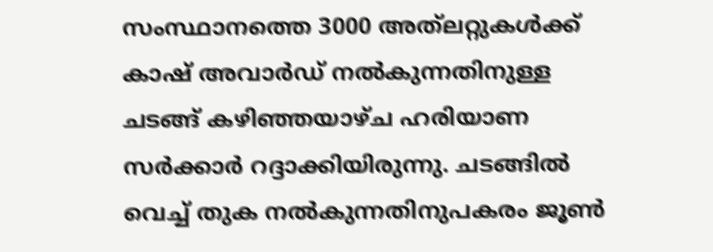സംസ്ഥാനത്തെ 3000 അത്‌ലറ്റുകള്‍ക്ക് കാഷ് അവാര്‍ഡ് നല്‍കുന്നതിനുള്ള ചടങ്ങ് കഴിഞ്ഞയാഴ്ച ഹരിയാണ സര്‍ക്കാര്‍ റദ്ദാക്കിയിരുന്നു. ചടങ്ങില്‍ വെച്ച് തുക നല്‍കുന്നതിനുപകരം ജൂണ്‍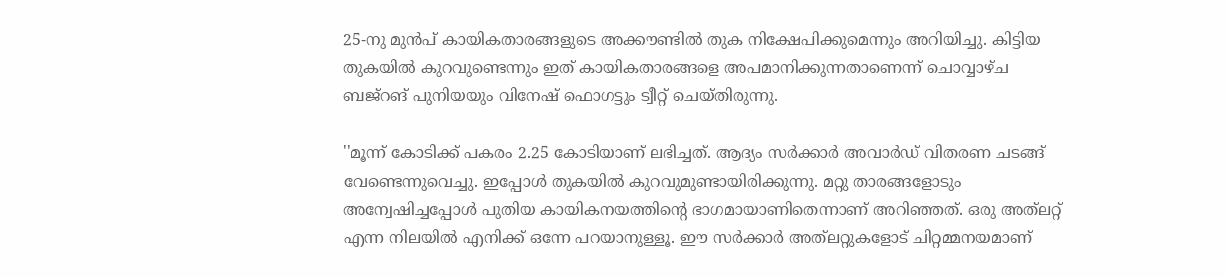25-നു മുന്‍പ് കായികതാരങ്ങളുടെ അക്കൗണ്ടില്‍ തുക നിക്ഷേപിക്കുമെന്നും അറിയിച്ചു. കിട്ടിയ തുകയില്‍ കുറവുണ്ടെന്നും ഇത് കായികതാരങ്ങളെ അപമാനിക്കുന്നതാണെന്ന് ചൊവ്വാഴ്ച ബജ്‌റങ് പുനിയയും വിനേഷ് ഫൊഗട്ടും ട്വീറ്റ് ചെയ്തിരുന്നു.

''മൂന്ന് കോടിക്ക് പകരം 2.25 കോടിയാണ് ലഭിച്ചത്. ആദ്യം സര്‍ക്കാര്‍ അവാര്‍ഡ് വിതരണ ചടങ്ങ് വേണ്ടെന്നുവെച്ചു. ഇപ്പോള്‍ തുകയില്‍ കുറവുമുണ്ടായിരിക്കുന്നു. മറ്റു താരങ്ങളോടും അന്വേഷിച്ചപ്പോള്‍ പുതിയ കായികനയത്തിന്റെ ഭാഗമായാണിതെന്നാണ് അറിഞ്ഞത്. ഒരു അത്‌ലറ്റ് എന്ന നിലയില്‍ എനിക്ക് ഒന്നേ പറയാനുള്ളൂ. ഈ സര്‍ക്കാര്‍ അത്‌ലറ്റുകളോട് ചിറ്റമ്മനയമാണ്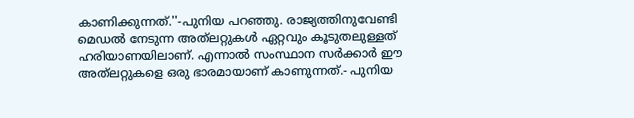കാണിക്കുന്നത്.''-പുനിയ പറഞ്ഞു. രാജ്യത്തിനുവേണ്ടി മെഡല്‍ നേടുന്ന അത്‌ലറ്റുകള്‍ ഏറ്റവും കൂടുതലുള്ളത് ഹരിയാണയിലാണ്. എന്നാല്‍ സംസ്ഥാന സര്‍ക്കാര്‍ ഈ അത്‌ലറ്റുകളെ ഒരു ഭാരമായാണ് കാണുന്നത്.- പുനിയ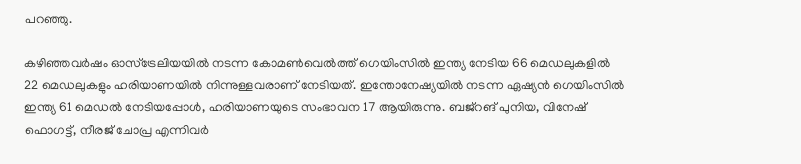പറഞ്ഞു.

കഴിഞ്ഞവര്‍ഷം ഓസ്‌ട്രേലിയയില്‍ നടന്ന കോമണ്‍വെല്‍ത്ത് ഗെയിംസില്‍ ഇന്ത്യ നേടിയ 66 മെഡലുകളില്‍ 22 മെഡലുകളും ഹരിയാണയില്‍ നിന്നുള്ളവരാണ് നേടിയത്. ഇന്തോനേഷ്യയില്‍ നടന്ന ഏഷ്യന്‍ ഗെയിംസില്‍ ഇന്ത്യ 61 മെഡല്‍ നേടിയപ്പോള്‍, ഹരിയാണയുടെ സംഭാവന 17 ആയിരുന്നു. ബജ്‌റങ് പുനിയ, വിനേഷ് ഫൊഗട്ട്, നീരജ് ചോപ്ര എന്നിവര്‍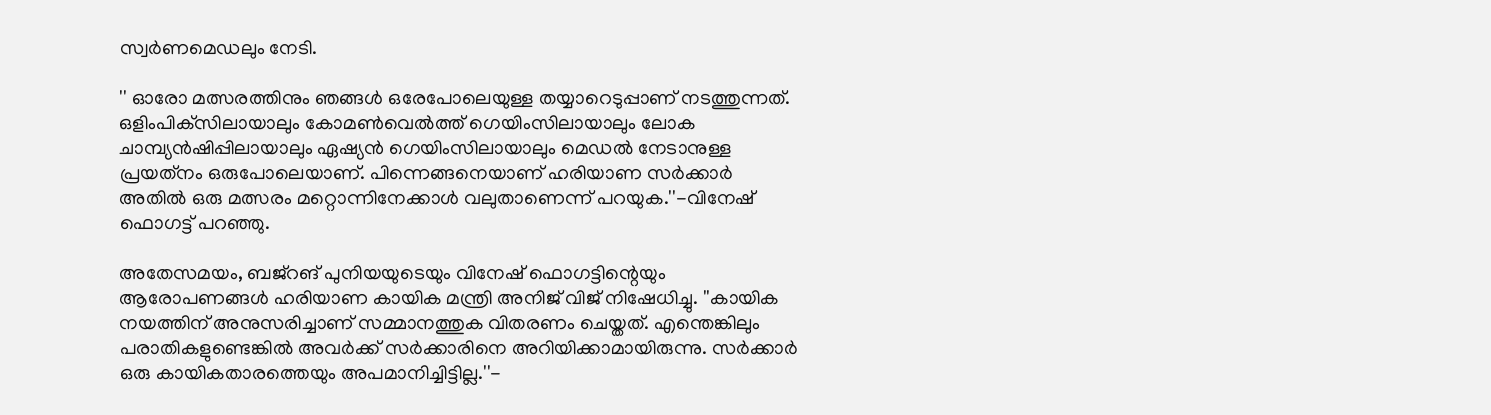സ്വര്‍ണമെഡലും നേടി.

'' ഓരോ മത്സരത്തിനും ഞങ്ങള്‍ ഒരേപോലെയുള്ള തയ്യാറെടുപ്പാണ് നടത്തുന്നത്. ഒളിംപിക്‌സിലായാലും കോമണ്‍വെല്‍ത്ത് ഗെയിംസിലായാലും ലോക ചാമ്പ്യന്‍ഷിപ്പിലായാലും ഏഷ്യന്‍ ഗെയിംസിലായാലും മെഡല്‍ നേടാനുള്ള പ്രയത്‌നം ഒരുപോലെയാണ്. പിന്നെങ്ങനെയാണ് ഹരിയാണ സര്‍ക്കാര്‍ അതില്‍ ഒരു മത്സരം മറ്റൊന്നിനേക്കാള്‍ വലുതാണെന്ന് പറയുക.''-വിനേഷ് ഫൊഗട്ട് പറഞ്ഞു.

അതേസമയം, ബജ്‌റങ് പുനിയയുടെയും വിനേഷ് ഫൊഗട്ടിന്റെയും ആരോപണങ്ങള്‍ ഹരിയാണ കായിക മന്ത്രി അനിജ് വിജ് നിഷേധിച്ചു. ''കായിക നയത്തിന് അനുസരിച്ചാണ് സമ്മാനത്തുക വിതരണം ചെയ്തത്. എന്തെങ്കിലും പരാതികളുണ്ടെങ്കില്‍ അവര്‍ക്ക് സര്‍ക്കാരിനെ അറിയിക്കാമായിരുന്നു. സര്‍ക്കാര്‍ ഒരു കായികതാരത്തെയും അപമാനിച്ചിട്ടില്ല.''-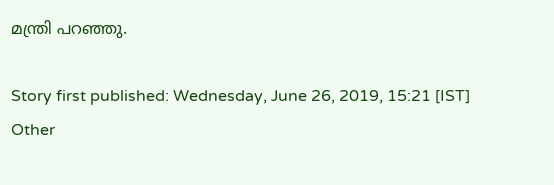മന്ത്രി പറഞ്ഞു.

Story first published: Wednesday, June 26, 2019, 15:21 [IST]
Other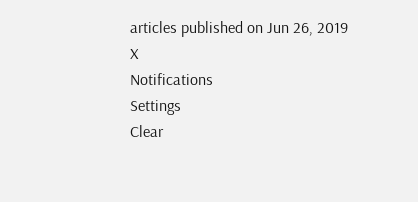articles published on Jun 26, 2019
X
Notifications
Settings
Clear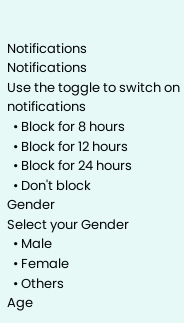Notifications
Notifications
Use the toggle to switch on notifications
  • Block for 8 hours
  • Block for 12 hours
  • Block for 24 hours
  • Don't block
Gender
Select your Gender
  • Male
  • Female
  • Others
Age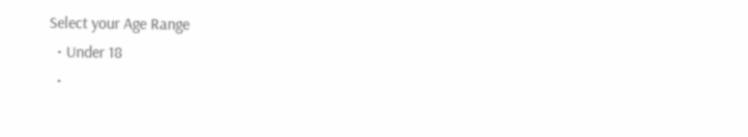Select your Age Range
  • Under 18
  •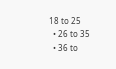18 to 25
  • 26 to 35
  • 36 to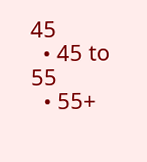45
  • 45 to 55
  • 55+